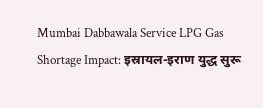Mumbai Dabbawala Service LPG Gas Shortage Impact: इस्रायल-इराण युद्ध सुरू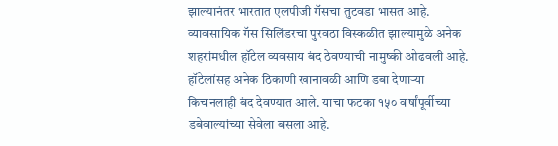झाल्यानंतर भारतात एलपीजी गॅसचा तुटवडा भासत आहे. व्यावसायिक गॅस सिलिंडरचा पुरवठा विस्कळीत झाल्यामुळे अनेक शहरांमधील हॉटेल व्यवसाय बंद ठेवण्याची नामुष्की ओढवली आहे. हॉटेलांसह अनेक ठिकाणी खानावळी आणि डबा देणाऱ्या किचनलाही बंद देवण्यात आले. याचा फटका १५० वर्षांपूर्वीच्या डबेवाल्यांच्या सेवेला बसला आहे.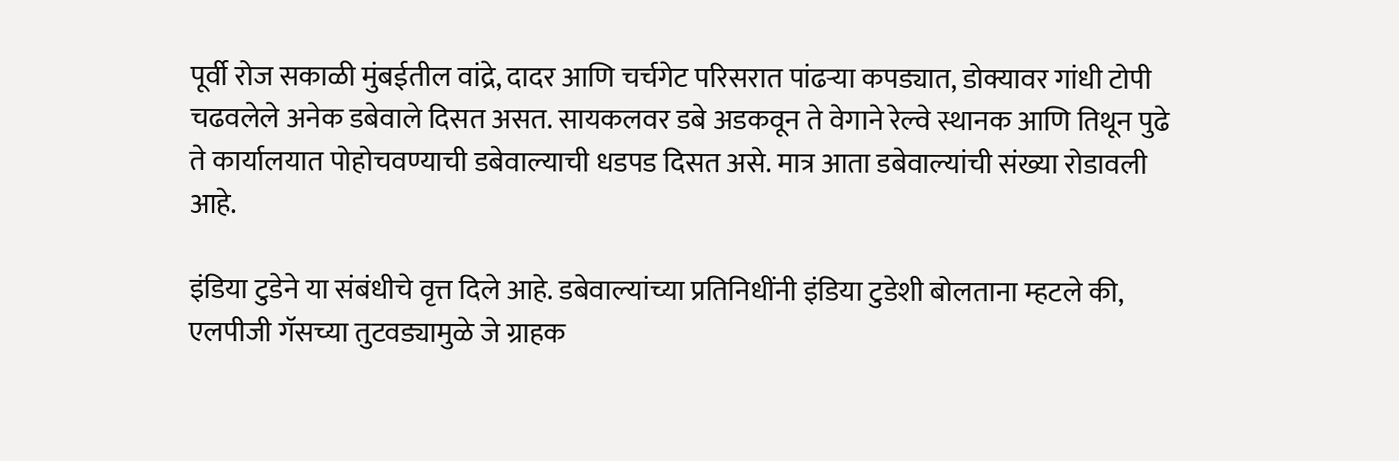पूर्वी रोज सकाळी मुंबईतील वांद्रे, दादर आणि चर्चगेट परिसरात पांढऱ्या कपड्यात, डोक्यावर गांधी टोपी चढवलेले अनेक डबेवाले दिसत असत. सायकलवर डबे अडकवून ते वेगाने रेल्वे स्थानक आणि तिथून पुढे ते कार्यालयात पोहोचवण्याची डबेवाल्याची धडपड दिसत असे. मात्र आता डबेवाल्यांची संख्या रोडावली आहे.

इंडिया टुडेने या संबंधीचे वृत्त दिले आहे. डबेवाल्यांच्या प्रतिनिधींनी इंडिया टुडेशी बोलताना म्हटले की, एलपीजी गॅसच्या तुटवड्यामुळे जे ग्राहक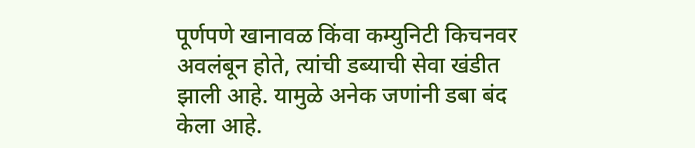पूर्णपणे खानावळ किंवा कम्युनिटी किचनवर अवलंबून होते, त्यांची डब्याची सेवा खंडीत झाली आहे. यामुळे अनेक जणांनी डबा बंद केला आहे.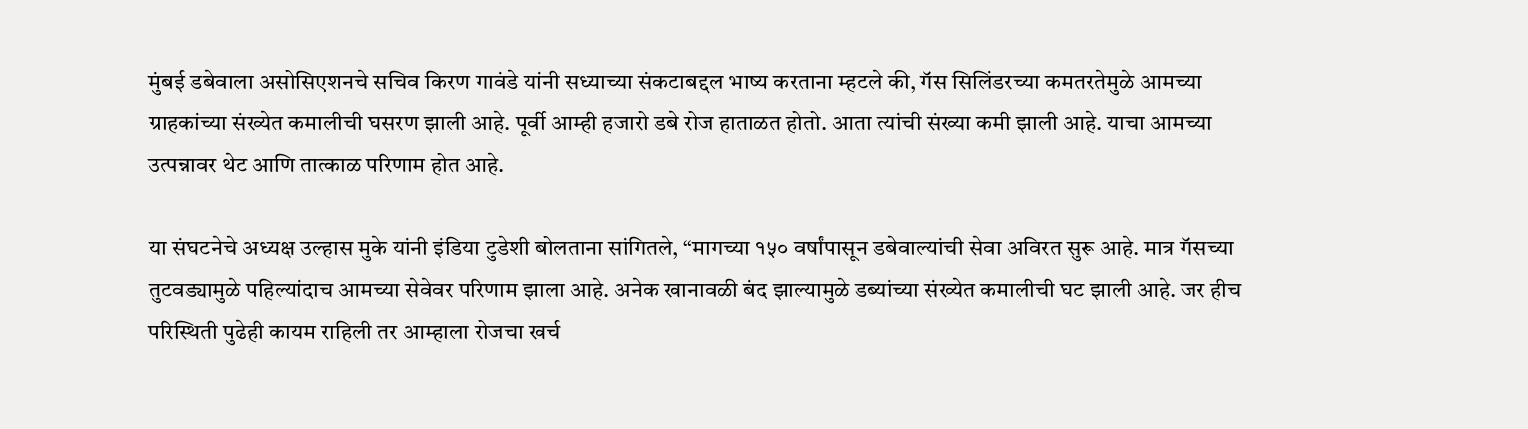मुंबई डबेवाला असोसिएशनचे सचिव किरण गावंडे यांनी सध्याच्या संकटाबद्दल भाष्य करताना म्हटले की, गॅस सिलिंडरच्या कमतरतेमुळे आमच्या ग्राहकांच्या संख्येत कमालीची घसरण झाली आहे. पूर्वी आम्ही हजारो डबे रोज हाताळत होतो. आता त्यांची संख्या कमी झाली आहे. याचा आमच्या उत्पन्नावर थेट आणि तात्काळ परिणाम होत आहे.

या संघटनेचे अध्यक्ष उल्हास मुके यांनी इंडिया टुडेशी बोलताना सांगितले, “मागच्या १५० वर्षांपासून डबेवाल्यांची सेवा अविरत सुरू आहे. मात्र गॅसच्या तुटवड्यामुळे पहिल्यांदाच आमच्या सेवेवर परिणाम झाला आहे. अनेक खानावळी बंद झाल्यामुळे डब्यांच्या संख्येत कमालीची घट झाली आहे. जर हीच परिस्थिती पुढेही कायम राहिली तर आम्हाला रोजचा खर्च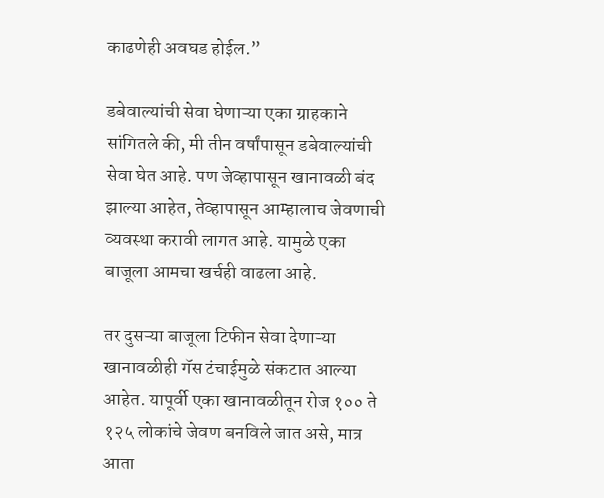काढणेही अवघड होईल.”

डबेवाल्यांची सेवा घेणाऱ्या एका ग्राहकाने सांगितले की, मी तीन वर्षांपासून डबेवाल्यांची सेवा घेत आहे. पण जेव्हापासून खानावळी बंद झाल्या आहेत, तेव्हापासून आम्हालाच जेवणाची व्यवस्था करावी लागत आहे. यामुळे एका बाजूला आमचा खर्चही वाढला आहे.

तर दुसऱ्या बाजूला टिफीन सेवा देणाऱ्या खानावळीही गॅस टंचाईमुळे संकटात आल्या आहेत. यापूर्वी एका खानावळीतून रोज १०० ते १२५ लोकांचे जेवण बनविले जात असे, मात्र आता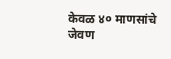केवळ ४० माणसांचे जेवण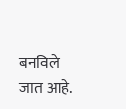बनविले जात आहे.